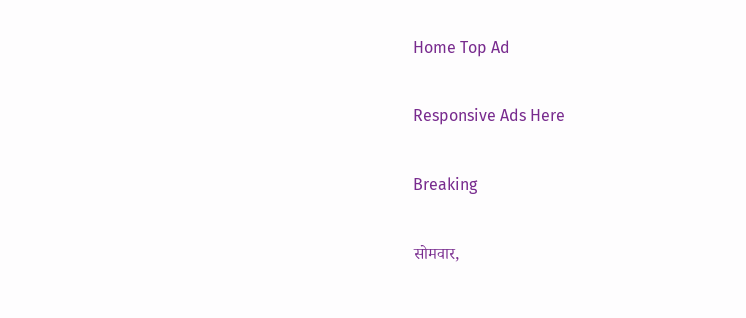Home Top Ad

Responsive Ads Here

Breaking

सोमवार,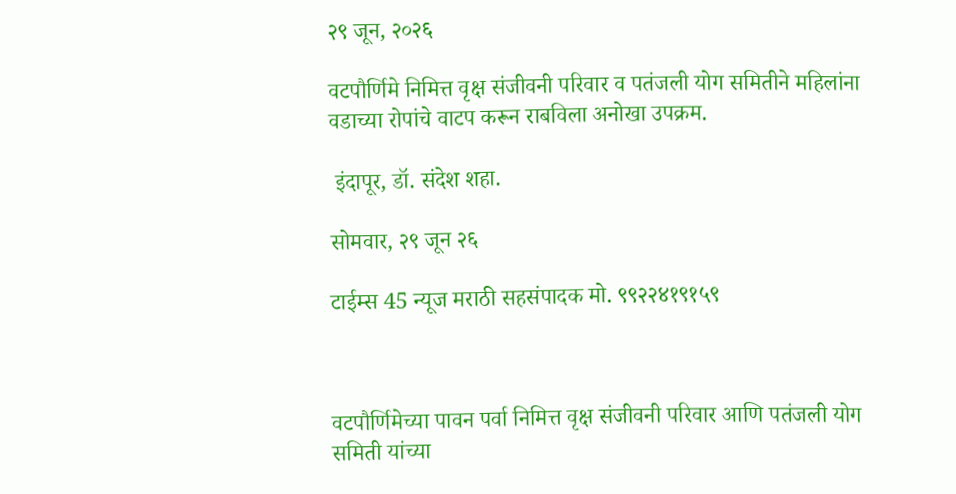२९ जून, २०२६

वटपौर्णिमे निमित्त वृक्ष संजीवनी परिवार व पतंजली योग समितीने महिलांना वडाच्या रोपांचे वाटप करून राबविला अनोखा उपक्रम.

 इंदापूर, डॉ. संदेश शहा.

सोमवार, २९ जून २६

टाईम्स 45 न्यूज मराठी सहसंपादक मो. ९९२२४१९१५९



वटपौर्णिमेच्या पावन पर्वा निमित्त वृक्ष संजीवनी परिवार आणि पतंजली योग समिती यांच्या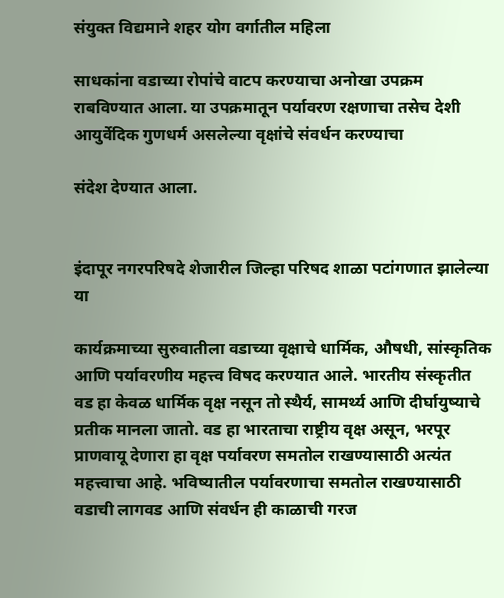संयुक्त विद्यमाने शहर योग वर्गातील महिला

साधकांना वडाच्या रोपांचे वाटप करण्याचा अनोखा उपक्रम राबविण्यात आला. या उपक्रमातून पर्यावरण रक्षणाचा तसेच देशी आयुर्वेदिक गुणधर्म असलेल्या वृक्षांचे संवर्धन करण्याचा

संदेश देण्यात आला.


इंदापूर नगरपरिषदे शेजारील जिल्हा परिषद शाळा पटांगणात झालेल्या या

कार्यक्रमाच्या सुरुवातीला वडाच्या वृक्षाचे धार्मिक, औषधी, सांस्कृतिक आणि पर्यावरणीय महत्त्व विषद करण्यात आले. भारतीय संस्कृतीत वड हा केवळ धार्मिक वृक्ष नसून तो स्थैर्य, सामर्थ्य आणि दीर्घायुष्याचे प्रतीक मानला जातो. वड हा भारताचा राष्ट्रीय वृक्ष असून, भरपूर प्राणवायू देणारा हा वृक्ष पर्यावरण समतोल राखण्यासाठी अत्यंत महत्त्वाचा आहे. भविष्यातील पर्यावरणाचा समतोल राखण्यासाठी वडाची लागवड आणि संवर्धन ही काळाची गरज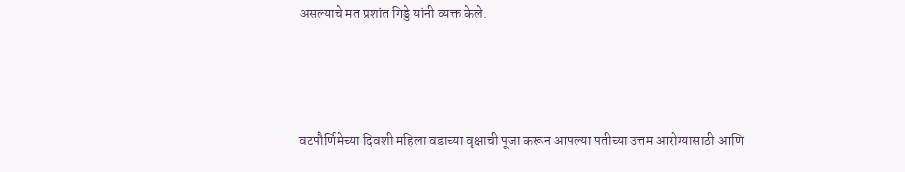असल्याचे मत प्रशांत गिड्डे यांनी व्यक्त केले.



वटपौर्णिमेच्या दिवशी महिला वडाच्या वृक्षाची पूजा करून आपल्या पतीच्या उत्तम आरोग्यासाठी आणि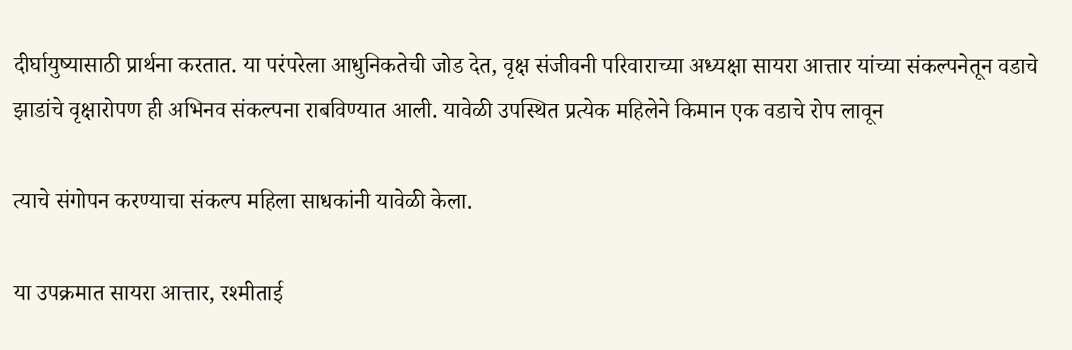दीर्घायुष्यासाठी प्रार्थना करतात. या परंपरेला आधुनिकतेची जोड देत, वृक्ष संजीवनी परिवाराच्या अध्यक्षा सायरा आत्तार यांच्या संकल्पनेतून वडाचे झाडांचे वृक्षारोपण ही अभिनव संकल्पना राबविण्यात आली. यावेळी उपस्थित प्रत्येक महिलेने किमान एक वडाचे रोप लावून

त्याचे संगोपन करण्याचा संकल्प महिला साधकांनी यावेळी केला.

या उपक्रमात सायरा आत्तार, रश्मीताई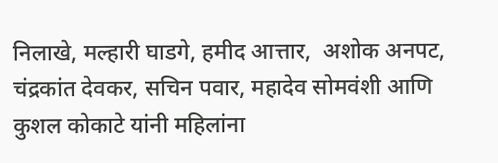निलाखे, मल्हारी घाडगे, हमीद आत्तार,  अशोक अनपट, चंद्रकांत देवकर, सचिन पवार, महादेव सोमवंशी आणि कुशल कोकाटे यांनी महिलांना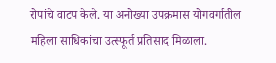रोपांचे वाटप केले. या अनोख्या उपक्रमास योगवर्गातील महिला साधिकांचा उत्स्फूर्त प्रतिसाद मिळाला.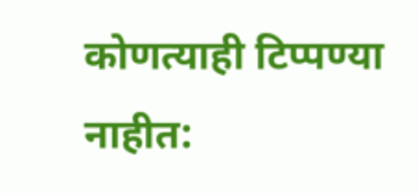कोणत्याही टिप्पण्‍या नाहीत: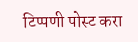टिप्पणी पोस्ट करा